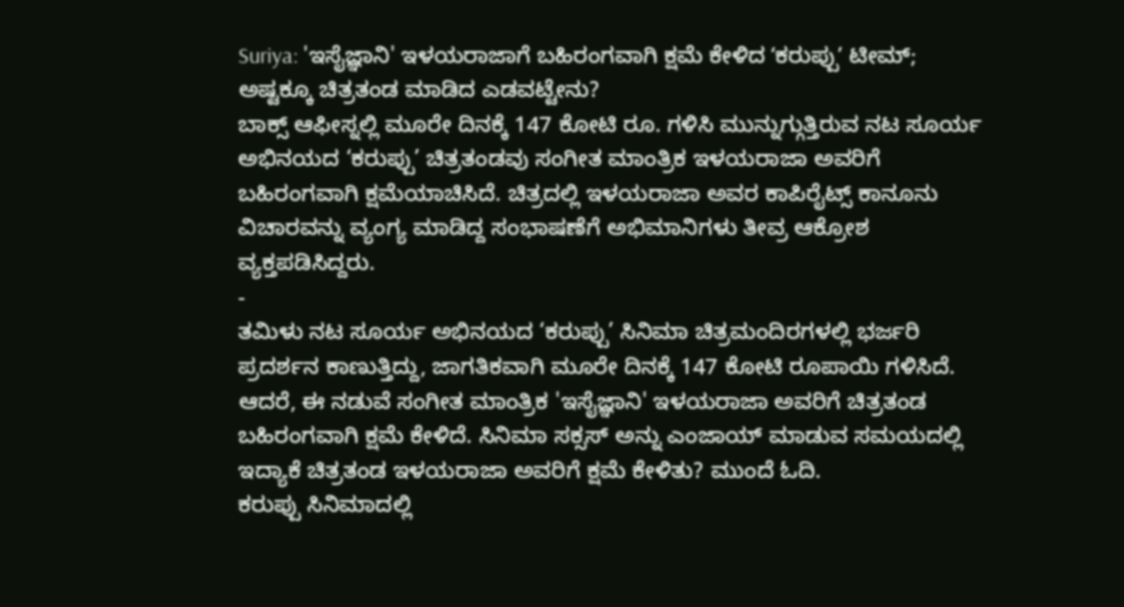Suriya: 'ಇಸೈಜ್ಞಾನಿ' ಇಳಯರಾಜಾಗೆ ಬಹಿರಂಗವಾಗಿ ಕ್ಷಮೆ ಕೇಳಿದ ʻಕರುಪ್ಪುʼ ಟೀಮ್; ಅಷ್ಟಕ್ಕೂ ಚಿತ್ರತಂಡ ಮಾಡಿದ ಎಡವಟ್ಟೇನು?
ಬಾಕ್ಸ್ ಆಫೀಸ್ನಲ್ಲಿ ಮೂರೇ ದಿನಕ್ಕೆ 147 ಕೋಟಿ ರೂ. ಗಳಿಸಿ ಮುನ್ನುಗ್ಗುತ್ತಿರುವ ನಟ ಸೂರ್ಯ ಅಭಿನಯದ ‘ಕರುಪ್ಪು’ ಚಿತ್ರತಂಡವು ಸಂಗೀತ ಮಾಂತ್ರಿಕ ಇಳಯರಾಜಾ ಅವರಿಗೆ ಬಹಿರಂಗವಾಗಿ ಕ್ಷಮೆಯಾಚಿಸಿದೆ. ಚಿತ್ರದಲ್ಲಿ ಇಳಯರಾಜಾ ಅವರ ಕಾಪಿರೈಟ್ಸ್ ಕಾನೂನು ವಿಚಾರವನ್ನು ವ್ಯಂಗ್ಯ ಮಾಡಿದ್ದ ಸಂಭಾಷಣೆಗೆ ಅಭಿಮಾನಿಗಳು ತೀವ್ರ ಆಕ್ರೋಶ ವ್ಯಕ್ತಪಡಿಸಿದ್ದರು.
-
ತಮಿಳು ನಟ ಸೂರ್ಯ ಅಭಿನಯದ ‘ಕರುಪ್ಪು’ ಸಿನಿಮಾ ಚಿತ್ರಮಂದಿರಗಳಲ್ಲಿ ಭರ್ಜರಿ ಪ್ರದರ್ಶನ ಕಾಣುತ್ತಿದ್ದು, ಜಾಗತಿಕವಾಗಿ ಮೂರೇ ದಿನಕ್ಕೆ 147 ಕೋಟಿ ರೂಪಾಯಿ ಗಳಿಸಿದೆ. ಆದರೆ, ಈ ನಡುವೆ ಸಂಗೀತ ಮಾಂತ್ರಿಕ 'ಇಸೈಜ್ಞಾನಿ' ಇಳಯರಾಜಾ ಅವರಿಗೆ ಚಿತ್ರತಂಡ ಬಹಿರಂಗವಾಗಿ ಕ್ಷಮೆ ಕೇಳಿದೆ. ಸಿನಿಮಾ ಸಕ್ಸಸ್ ಅನ್ನು ಎಂಜಾಯ್ ಮಾಡುವ ಸಮಯದಲ್ಲಿ ಇದ್ಯಾಕೆ ಚಿತ್ರತಂಡ ಇಳಯರಾಜಾ ಅವರಿಗೆ ಕ್ಷಮೆ ಕೇಳಿತು? ಮುಂದೆ ಓದಿ.
ಕರುಪ್ಪು ಸಿನಿಮಾದಲ್ಲಿ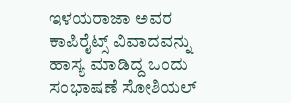ಇಳಯರಾಜಾ ಅವರ ಕಾಪಿರೈಟ್ಸ್ ವಿವಾದವನ್ನು ಹಾಸ್ಯ ಮಾಡಿದ್ದ ಒಂದು ಸಂಭಾಷಣೆ ಸೋಶಿಯಲ್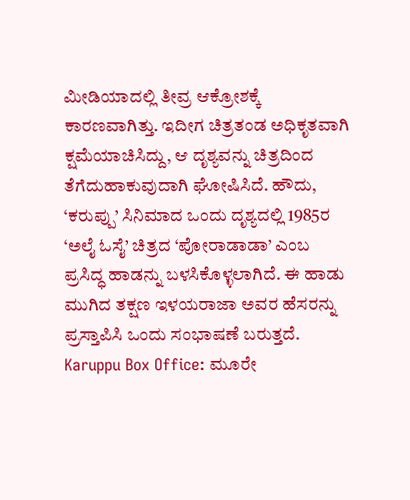ಮೀಡಿಯಾದಲ್ಲಿ ತೀವ್ರ ಆಕ್ರೋಶಕ್ಕೆ ಕಾರಣವಾಗಿತ್ತು. ಇದೀಗ ಚಿತ್ರತಂಡ ಅಧಿಕೃತವಾಗಿ ಕ್ಷಮೆಯಾಚಿಸಿದ್ದು, ಆ ದೃಶ್ಯವನ್ನು ಚಿತ್ರದಿಂದ ತೆಗೆದುಹಾಕುವುದಾಗಿ ಘೋಷಿಸಿದೆ. ಹೌದು, ‘ಕರುಪ್ಪು’ ಸಿನಿಮಾದ ಒಂದು ದೃಶ್ಯದಲ್ಲಿ 1985ರ ‘ಅಲೈ ಓಸೈ’ ಚಿತ್ರದ ‘ಪೋರಾಡಾಡಾ’ ಎಂಬ ಪ್ರಸಿದ್ಧ ಹಾಡನ್ನು ಬಳಸಿಕೊಳ್ಳಲಾಗಿದೆ. ಈ ಹಾಡು ಮುಗಿದ ತಕ್ಷಣ ಇಳಯರಾಜಾ ಅವರ ಹೆಸರನ್ನು ಪ್ರಸ್ತಾಪಿಸಿ ಒಂದು ಸಂಭಾಷಣೆ ಬರುತ್ತದೆ.
Karuppu Box Office: ಮೂರೇ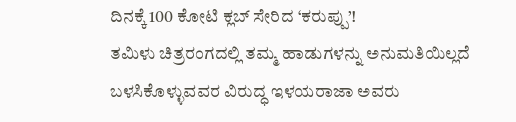ದಿನಕ್ಕೆ 100 ಕೋಟಿ ಕ್ಲಬ್ ಸೇರಿದ ‘ಕರುಪ್ಪು’!
ತಮಿಳು ಚಿತ್ರರಂಗದಲ್ಲಿ ತಮ್ಮ ಹಾಡುಗಳನ್ನು ಅನುಮತಿಯಿಲ್ಲದೆ ಬಳಸಿಕೊಳ್ಳುವವರ ವಿರುದ್ಧ ಇಳಯರಾಜಾ ಅವರು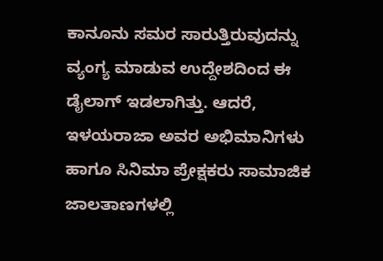ಕಾನೂನು ಸಮರ ಸಾರುತ್ತಿರುವುದನ್ನು ವ್ಯಂಗ್ಯ ಮಾಡುವ ಉದ್ದೇಶದಿಂದ ಈ ಡೈಲಾಗ್ ಇಡಲಾಗಿತ್ತು. ಆದರೆ, ಇಳಯರಾಜಾ ಅವರ ಅಭಿಮಾನಿಗಳು ಹಾಗೂ ಸಿನಿಮಾ ಪ್ರೇಕ್ಷಕರು ಸಾಮಾಜಿಕ ಜಾಲತಾಣಗಳಲ್ಲಿ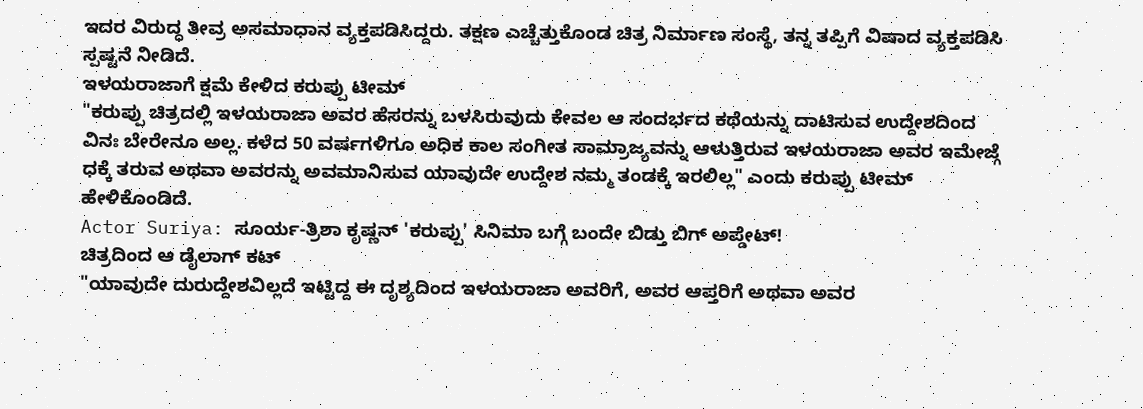ಇದರ ವಿರುದ್ಧ ತೀವ್ರ ಅಸಮಾಧಾನ ವ್ಯಕ್ತಪಡಿಸಿದ್ದರು. ತಕ್ಷಣ ಎಚ್ಚೆತ್ತುಕೊಂಡ ಚಿತ್ರ ನಿರ್ಮಾಣ ಸಂಸ್ಥೆ, ತನ್ನ ತಪ್ಪಿಗೆ ವಿಷಾದ ವ್ಯಕ್ತಪಡಿಸಿ ಸ್ಪಷ್ಟನೆ ನೀಡಿದೆ.
ಇಳಯರಾಜಾಗೆ ಕ್ಷಮೆ ಕೇಳಿದ ಕರುಪ್ಪು ಟೀಮ್
"ಕರುಪ್ಪು ಚಿತ್ರದಲ್ಲಿ ಇಳಯರಾಜಾ ಅವರ ಹೆಸರನ್ನು ಬಳಸಿರುವುದು ಕೇವಲ ಆ ಸಂದರ್ಭದ ಕಥೆಯನ್ನು ದಾಟಿಸುವ ಉದ್ದೇಶದಿಂದ ವಿನಃ ಬೇರೇನೂ ಅಲ್ಲ. ಕಳೆದ 50 ವರ್ಷಗಳಿಗೂ ಅಧಿಕ ಕಾಲ ಸಂಗೀತ ಸಾಮ್ರಾಜ್ಯವನ್ನು ಆಳುತ್ತಿರುವ ಇಳಯರಾಜಾ ಅವರ ಇಮೇಜ್ಗೆ ಧಕ್ಕೆ ತರುವ ಅಥವಾ ಅವರನ್ನು ಅವಮಾನಿಸುವ ಯಾವುದೇ ಉದ್ದೇಶ ನಮ್ಮ ತಂಡಕ್ಕೆ ಇರಲಿಲ್ಲ" ಎಂದು ಕರುಪ್ಪು ಟೀಮ್ ಹೇಳಿಕೊಂಡಿದೆ.
Actor Suriya: ಸೂರ್ಯ-ತ್ರಿಶಾ ಕೃಷ್ಣನ್ 'ಕರುಪ್ಪು' ಸಿನಿಮಾ ಬಗ್ಗೆ ಬಂದೇ ಬಿಡ್ತು ಬಿಗ್ ಅಪ್ಡೇಟ್!
ಚಿತ್ರದಿಂದ ಆ ಡೈಲಾಗ್ ಕಟ್
"ಯಾವುದೇ ದುರುದ್ದೇಶವಿಲ್ಲದೆ ಇಟ್ಟಿದ್ದ ಈ ದೃಶ್ಯದಿಂದ ಇಳಯರಾಜಾ ಅವರಿಗೆ, ಅವರ ಆಪ್ತರಿಗೆ ಅಥವಾ ಅವರ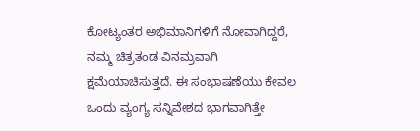ಕೋಟ್ಯಂತರ ಅಭಿಮಾನಿಗಳಿಗೆ ನೋವಾಗಿದ್ದರೆ, ನಮ್ಮ ಚಿತ್ರತಂಡ ವಿನಮ್ರವಾಗಿ ಕ್ಷಮೆಯಾಚಿಸುತ್ತದೆ. ಈ ಸಂಭಾಷಣೆಯು ಕೇವಲ ಒಂದು ವ್ಯಂಗ್ಯ ಸನ್ನಿವೇಶದ ಭಾಗವಾಗಿತ್ತೇ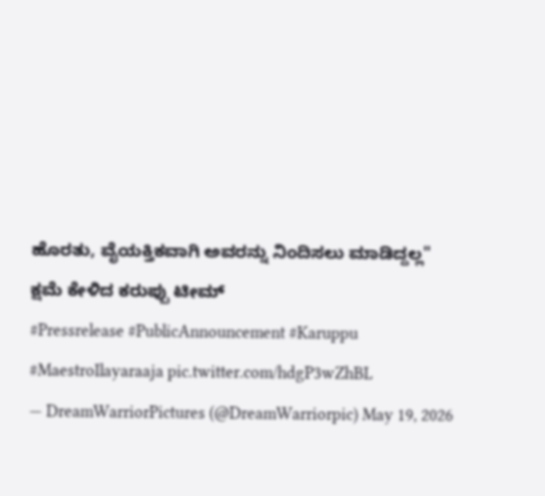ಹೊರತು, ವೈಯಕ್ತಿಕವಾಗಿ ಅವರನ್ನು ನಿಂದಿಸಲು ಮಾಡಿದ್ದಲ್ಲ"
ಕ್ಷಮೆ ಕೇಳಿದ ಕರುಪ್ಪು ಟೀಮ್
#Pressrelease #PublicAnnouncement #Karuppu #MaestroIlayaraaja pic.twitter.com/hdgP3wZhBL
— DreamWarriorPictures (@DreamWarriorpic) May 19, 2026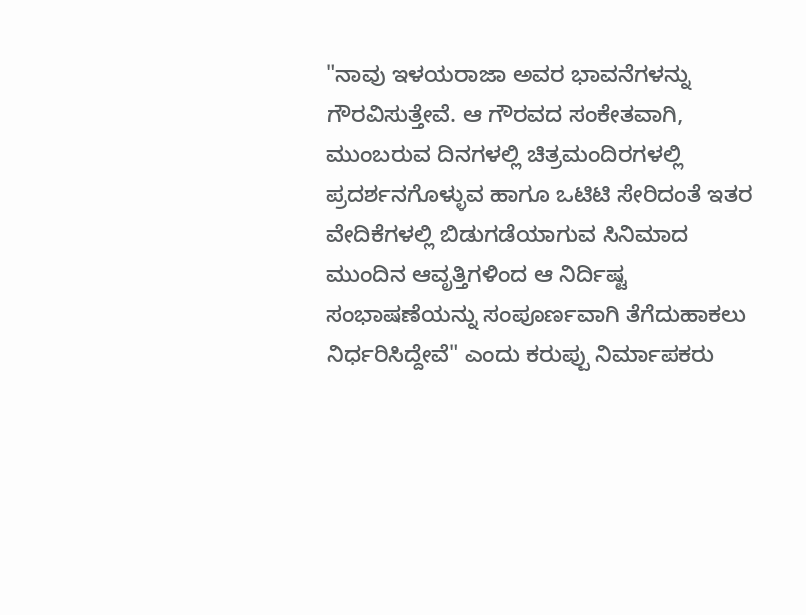"ನಾವು ಇಳಯರಾಜಾ ಅವರ ಭಾವನೆಗಳನ್ನು ಗೌರವಿಸುತ್ತೇವೆ. ಆ ಗೌರವದ ಸಂಕೇತವಾಗಿ, ಮುಂಬರುವ ದಿನಗಳಲ್ಲಿ ಚಿತ್ರಮಂದಿರಗಳಲ್ಲಿ ಪ್ರದರ್ಶನಗೊಳ್ಳುವ ಹಾಗೂ ಒಟಿಟಿ ಸೇರಿದಂತೆ ಇತರ ವೇದಿಕೆಗಳಲ್ಲಿ ಬಿಡುಗಡೆಯಾಗುವ ಸಿನಿಮಾದ ಮುಂದಿನ ಆವೃತ್ತಿಗಳಿಂದ ಆ ನಿರ್ದಿಷ್ಟ ಸಂಭಾಷಣೆಯನ್ನು ಸಂಪೂರ್ಣವಾಗಿ ತೆಗೆದುಹಾಕಲು ನಿರ್ಧರಿಸಿದ್ದೇವೆ" ಎಂದು ಕರುಪ್ಪು ನಿರ್ಮಾಪಕರು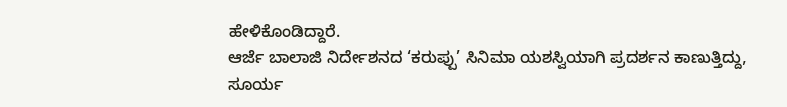ಹೇಳಿಕೊಂಡಿದ್ದಾರೆ.
ಆರ್ಜೆ ಬಾಲಾಜಿ ನಿರ್ದೇಶನದ ‘ಕರುಪ್ಪು’ ಸಿನಿಮಾ ಯಶಸ್ವಿಯಾಗಿ ಪ್ರದರ್ಶನ ಕಾಣುತ್ತಿದ್ದು, ಸೂರ್ಯ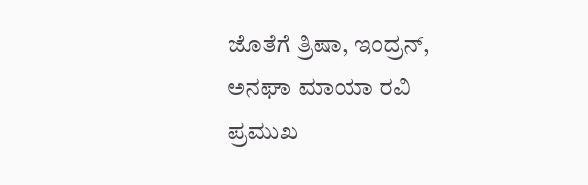ಜೊತೆಗೆ ತ್ರಿಷಾ, ಇಂದ್ರನ್, ಅನಘಾ ಮಾಯಾ ರವಿ ಪ್ರಮುಖ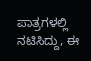ಪಾತ್ರಗಳಲ್ಲಿ ನಟಿಸಿದ್ದು, ಈ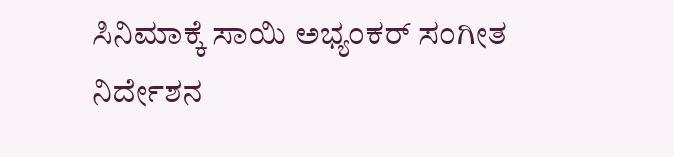ಸಿನಿಮಾಕ್ಕೆ ಸಾಯಿ ಅಭ್ಯಂಕರ್ ಸಂಗೀತ ನಿರ್ದೇಶನ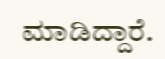ಮಾಡಿದ್ದಾರೆ.